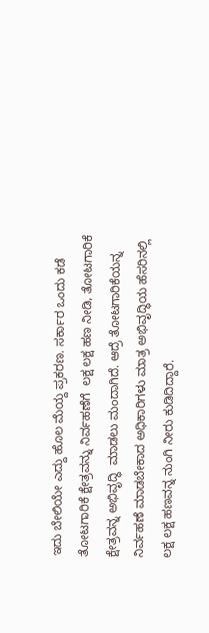ಇದು ಬೇಲಿಯೇ ಎದ್ದು ಹೊಲ ಮೆಯ್ದ ಪ್ರಕರಣ. ಸರ್ಕಾರ ಒಂದು ಕಡೆ ತೋಟಗಾರಿಕೆ ಕ್ಷೇತ್ರವನ್ನು ನಿರ್ವಹಣೆಗೆ  ಲಕ್ಷ ಲಕ್ಷ ಹಣ ನೀಡಿ, ತೋಟಗಾರಿಕೆ  ಕ್ಷೇತ್ರವನ್ನ ಅಭಿವೃದ್ಧಿ  ಮಾಡಲು ಮಂದಾಗಿದೆ. ಆದ್ರೆ ತೋಟಗಾರಿಕೆಯನ್ನ   ನಿರ್ವಹಣೆ ಮಾಡಬೇಕಾದ ಅಧಿಕಾರಿಗಳು ಮಾತ್ರ ಅಭಿವೃದ್ಧಿಯ ಹೆಸರಿನಲ್ಲಿ  ಲಕ್ಷ ಲಕ್ಷ ಹಣವನ್ನ ನುಂಗಿ ನೀರು ಕುಡಿದಿದ್ದಾರೆ.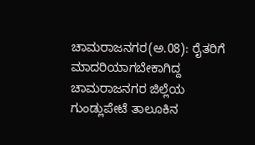ಚಾಮರಾಜನಗರ(ಅ.08): ರೈತರಿಗೆ ಮಾದರಿಯಾಗಬೇಕಾಗಿದ್ದ ಚಾಮರಾಜನಗರ ಜಿಲ್ಲೆಯ ಗುಂಡ್ಲುಪೇಟೆ ತಾಲೂಕಿನ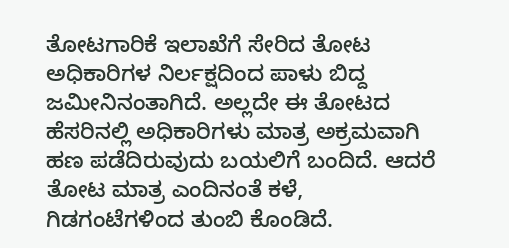ತೋಟಗಾರಿಕೆ ಇಲಾಖೆಗೆ ಸೇರಿದ ತೋಟ ಅಧಿಕಾರಿಗಳ ನಿರ್ಲಕ್ಷದಿಂದ ಪಾಳು ಬಿದ್ದ ಜಮೀನಿನಂತಾಗಿದೆ. ಅಲ್ಲದೇ ಈ ತೋಟದ ಹೆಸರಿನಲ್ಲಿ ಅಧಿಕಾರಿಗಳು ಮಾತ್ರ ಅಕ್ರಮವಾಗಿ ಹಣ ಪಡೆದಿರುವುದು ಬಯಲಿಗೆ ಬಂದಿದೆ. ಆದರೆ ತೋಟ ಮಾತ್ರ ಎಂದಿನಂತೆ ಕಳೆ, ಗಿಡಗಂಟೆಗಳಿಂದ ತುಂಬಿ ಕೊಂಡಿದೆ.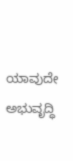ಯಾವುದೇ ಅಭುವೃದ್ಧಿ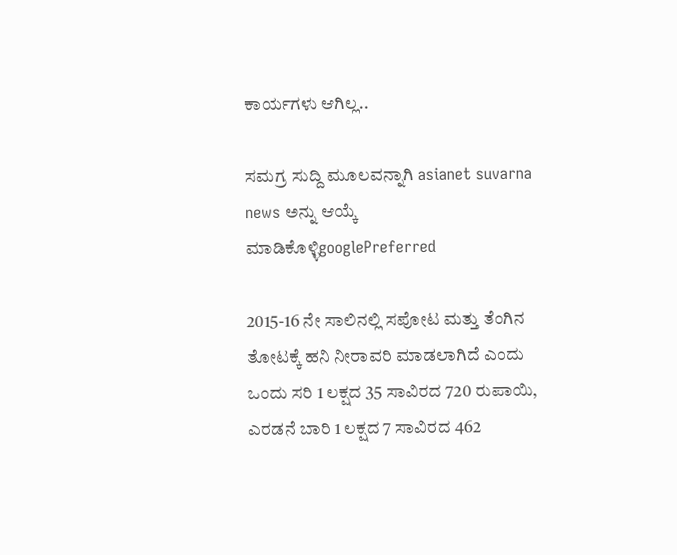ಕಾರ್ಯಗಳು ಆಗಿಲ್ಲ..

ಸಮಗ್ರ ಸುದ್ದಿ ಮೂಲವನ್ನಾಗಿ asianet suvarna news ಅನ್ನು ಆಯ್ಕೆ ಮಾಡಿಕೊಳ್ಳಿgooglePreferred

2015-16 ನೇ ಸಾಲಿನಲ್ಲಿ ಸಪೋಟ ಮತ್ತು ತೆಂಗಿನ ತೋಟಕ್ಕೆ ಹನಿ ನೀರಾವರಿ ಮಾಡಲಾಗಿದೆ ಎಂದು ಒಂದು ಸರಿ 1 ಲಕ್ಷದ 35 ಸಾವಿರದ 720 ರುಪಾಯಿ, ಎರಡನೆ ಬಾರಿ 1 ಲಕ್ಷದ 7 ಸಾವಿರದ 462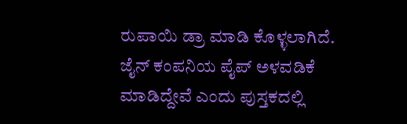ರುಪಾಯಿ ಡ್ರಾ ಮಾಡಿ ಕೊಳ್ಳಲಾಗಿದೆ. ಜೈನ್ ಕಂಪನಿಯ ಪೈಪ್ ಅಳವಡಿಕೆ ಮಾಡಿದ್ದೇವೆ ಎಂದು ಪುಸ್ತಕದಲ್ಲಿ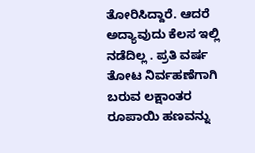ತೋರಿಸಿದ್ದಾರೆ. ಆದರೆ ಅದ್ಯಾವುದು ಕೆಲಸ ಇಲ್ಲಿ ನಡೆದಿಲ್ಲ . ಪ್ರತಿ ವರ್ಷ ತೋಟ ನಿರ್ವಹಣೆಗಾಗಿ ಬರುವ ಲಕ್ಷಾಂತರ ರೂಪಾಯಿ ಹಣವನ್ನು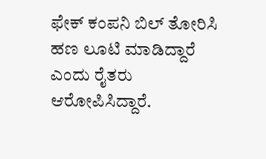ಫೇಕ್ ಕಂಪನಿ ಬಿಲ್ ತೋರಿಸಿ ಹಣ ಲೂಟಿ ಮಾಡಿದ್ದಾರೆ ಎಂದು ರೈತರು ಆರೋಪಿಸಿದ್ದಾರೆ.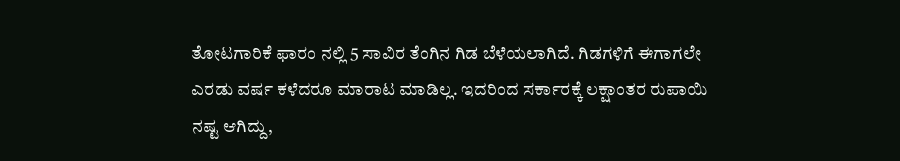ತೋಟಗಾರಿಕೆ ಫಾರಂ ನಲ್ಲಿ 5 ಸಾವಿರ ತೆಂಗಿನ ಗಿಡ ಬೆಳೆಯಲಾಗಿದೆ. ಗಿಡಗಳಿಗೆ ಈಗಾಗಲೇ ಎರಡು ವರ್ಷ ಕಳೆದರೂ ಮಾರಾಟ ಮಾಡಿಲ್ಲ. ಇದರಿಂದ ಸರ್ಕಾರಕ್ಕೆ ಲಕ್ಷಾಂತರ ರುಪಾಯಿ ನಷ್ಟ ಆಗಿದ್ದು,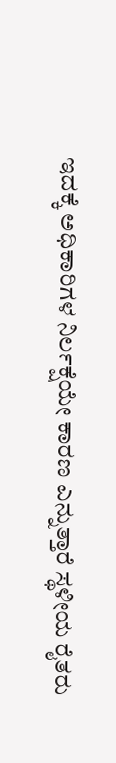ಇದಕ್ಕೆ ಅಧಿಕಾರಿಗಳ ನಿರ್ಲಕ್ಷೆಯೇ ಕಾರಣ ಎನ್ನುತ್ತಾರೆ ಸ್ಥಳೀಯ ರೈತರು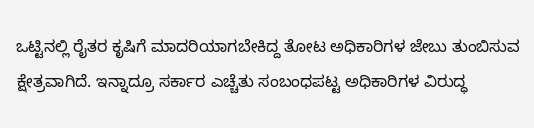ಒಟ್ಟಿನಲ್ಲಿ ರೈತರ ಕೃಷಿಗೆ ಮಾದರಿಯಾಗಬೇಕಿದ್ದ ತೋಟ ಅಧಿಕಾರಿಗಳ ಜೇಬು ತುಂಬಿಸುವ ಕ್ಷೇತ್ರವಾಗಿದೆ. ಇನ್ನಾದ್ರೂ ಸರ್ಕಾರ ಎಚ್ಚೆತು ಸಂಬಂಧಪಟ್ಟ ಅಧಿಕಾರಿಗಳ ವಿರುದ್ಧ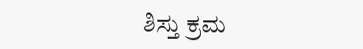ಶಿಸ್ತು ಕ್ರಮ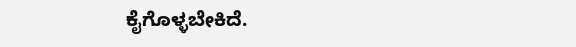ಕೈಗೊಳ್ಳಬೇಕಿದೆ.